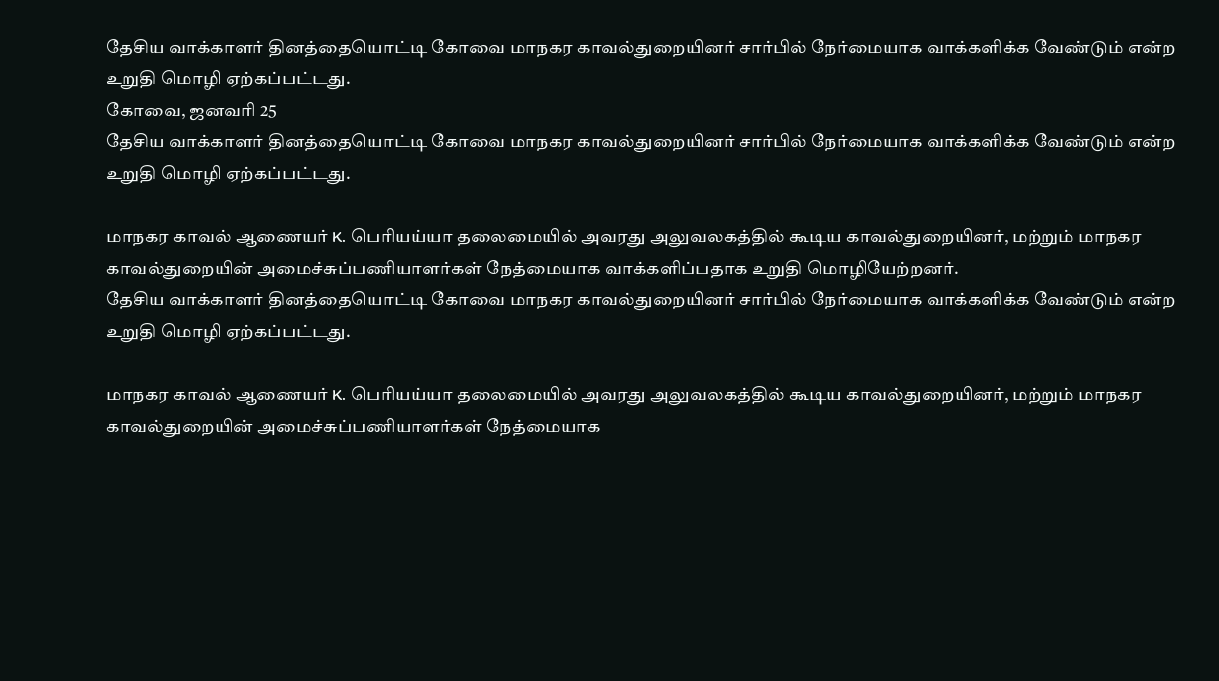தேசிய வாக்காளர் தினத்தையொட்டி கோவை மாநகர காவல்துறையினர் சார்பில் நேர்மையாக வாக்களிக்க வேண்டும் என்ற உறுதி மொழி ஏற்கப்பட்டது.
கோவை, ஜனவரி 25
தேசிய வாக்காளர் தினத்தையொட்டி கோவை மாநகர காவல்துறையினர் சார்பில் நேர்மையாக வாக்களிக்க வேண்டும் என்ற உறுதி மொழி ஏற்கப்பட்டது.

மாநகர காவல் ஆணையர் K. பெரியய்யா தலைமையில் அவரது அலுவலகத்தில் கூடிய காவல்துறையினர், மற்றும் மாநகர காவல்துறையின் அமைச்சுப்பணியாளர்கள் நேத்மையாக வாக்களிப்பதாக உறுதி மொழியேற்றனர்.
தேசிய வாக்காளர் தினத்தையொட்டி கோவை மாநகர காவல்துறையினர் சார்பில் நேர்மையாக வாக்களிக்க வேண்டும் என்ற உறுதி மொழி ஏற்கப்பட்டது.

மாநகர காவல் ஆணையர் K. பெரியய்யா தலைமையில் அவரது அலுவலகத்தில் கூடிய காவல்துறையினர், மற்றும் மாநகர காவல்துறையின் அமைச்சுப்பணியாளர்கள் நேத்மையாக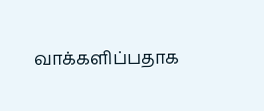வாக்களிப்பதாக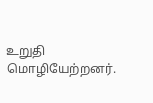உறுதி மொழியேற்றனர்.